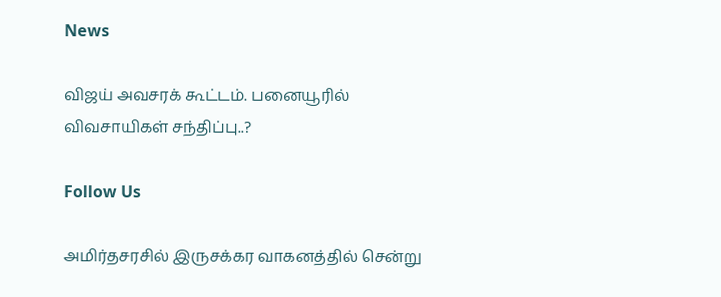News

விஜய் அவசரக் கூட்டம். பனையூரில் விவசாயிகள் சந்திப்பு..?

Follow Us

அமிர்தசரசில் இருசக்கர வாகனத்தில் சென்று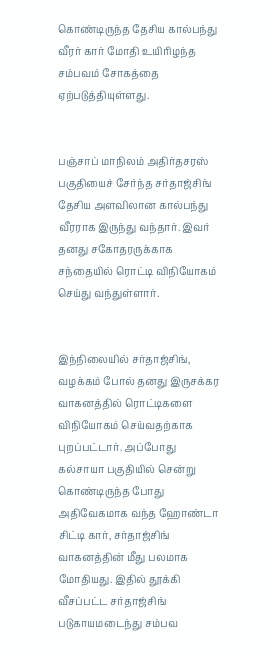கொண்டிருந்த தேசிய கால்பந்து வீரர் கார் மோதி உயிரிழந்த சம்பவம் சோகத்தை ஏற்படுத்தியுள்ளது.


பஞ்சாப் மாநிலம் அதிர்தசரஸ் பகுதியைச் சேர்ந்த சர்தாஜ்சிங் தேசிய அளவிலான கால்பந்து வீரராக இருந்து வந்தார். இவர் தனது சகோதரருக்காக சந்தையில் ரொட்டி விநியோகம் செய்து வந்துள்ளார்.


இந்நிலையில் சர்தாஜ்சிங், வழக்கம் போல் தனது இருசக்கர வாகனத்தில் ரொட்டிகளை விநியோகம் செய்வதற்காக புறப்பட்டார். அப்போது கல்சாயா பகுதியில் சென்று கொண்டிருந்த போது அதிவேகமாக வந்த ஹோண்டா சிட்டி கார், சர்தாஜ்சிங் வாகனத்தின் மீது பலமாக மோதியது. இதில் தூக்கி வீசப்பட்ட சர்தாஜ்சிங் படுகாயமடைந்து சம்பவ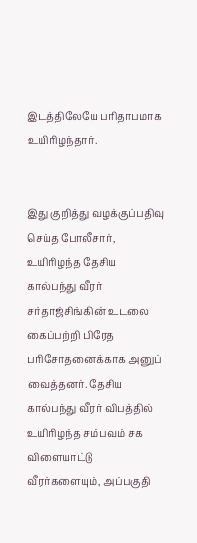இடத்திலேயே பரிதாபமாக உயிரிழந்தார்.


இது குறித்து வழக்குப்பதிவு செய்த போலீசார், உயிரிழந்த தேசிய கால்பந்து வீரர் சர்தாஜ்சிங்கின் உடலை கைப்பற்றி பிரேத பரிசோதனைக்காக அனுப் வைத்தனர். தேசிய கால்பந்து வீரர் விபத்தில் உயிரிழந்த சம்பவம் சக விளையாட்டு வீரர்களையும், அப்பகுதி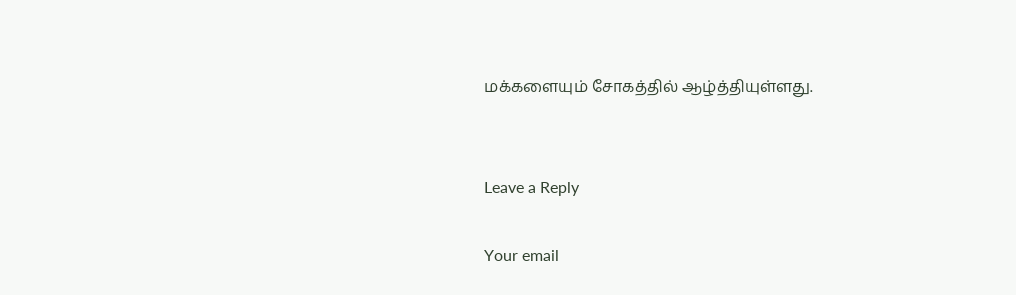மக்களையும் சோகத்தில் ஆழ்த்தியுள்ளது.


Leave a Reply

Your email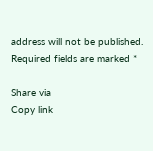address will not be published. Required fields are marked *

Share via
Copy link